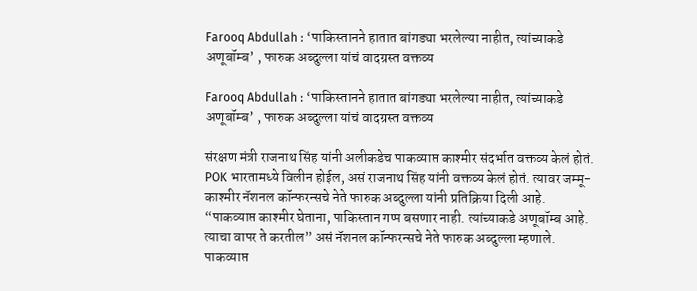Farooq Abdullah : ‘पाकिस्तानने हातात बांगड्या भरलेल्या नाहीत, त्यांच्याकडे अणूबॉम्ब’ , फारुक अब्दुल्ला यांचं वादग्रस्त वक्तव्य

Farooq Abdullah : ‘पाकिस्तानने हातात बांगड्या भरलेल्या नाहीत, त्यांच्याकडे अणूबॉम्ब’ , फारुक अब्दुल्ला यांचं वादग्रस्त वक्तव्य

संरक्षण मंत्री राजनाथ सिंह यांनी अलीकडेच पाकव्याप्त काश्मीर संदर्भात वक्तव्य केलं होतं. POK भारतामध्ये विलीन होईल, असं राजनाथ सिंह यांनी वक्तव्य केलं होतं. त्यावर जम्मू-काश्मीर नॅशनल कॉन्फरन्सचे नेते फारुक अब्दुल्ला यांनी प्रतिक्रिया दिली आहे. “पाकव्याप्त काश्मीर घेताना, पाकिस्तान गप्प बसणार नाही. त्यांच्याकडे अणूबॉम्ब आहे. त्याचा वापर ते करतील” असं नॅशनल कॉन्फरन्सचे नेते फारुक अब्दुल्ला म्हणाले. पाकव्याप्त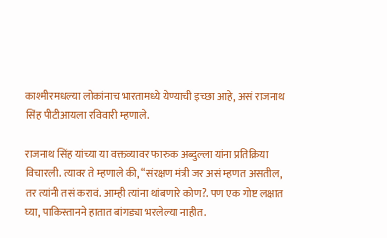काश्मीरमधल्या लोकांनाच भारतामध्ये येण्याची इच्छा आहे, असं राजनाथ सिंह पीटीआयला रविवारी म्हणाले.

राजनाथ सिंह यांच्या या वक्तव्यावर फारुक अब्दुल्ला यांना प्रतिक्रिया विचारली. त्यावर ते म्हणाले की, “संरक्षण मंत्री जर असं म्हणत असतील, तर त्यांनी तसं करावं. आम्ही त्यांना थांबणारे कोण?. पण एक गोष्ट लक्षात घ्या, पाकिस्तानने हातात बांगड्या भरलेल्या नाहीत.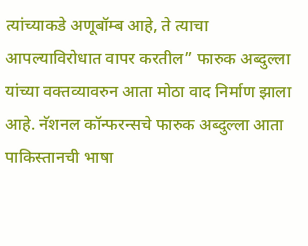त्यांच्याकडे अणूबॉम्ब आहे, ते त्याचा आपल्याविरोधात वापर करतील” फारुक अब्दुल्ला यांच्या वक्तव्यावरुन आता मोठा वाद निर्माण झाला आहे. नॅशनल कॉन्फरन्सचे फारुक अब्दुल्ला आता पाकिस्तानची भाषा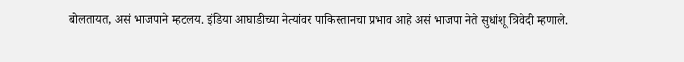बोलतायत, असं भाजपाने म्हटलय. इंडिया आघाडीच्या नेत्यांवर पाकिस्तानचा प्रभाव आहे असं भाजपा नेते सुधांशू त्रिवेदी म्हणाले.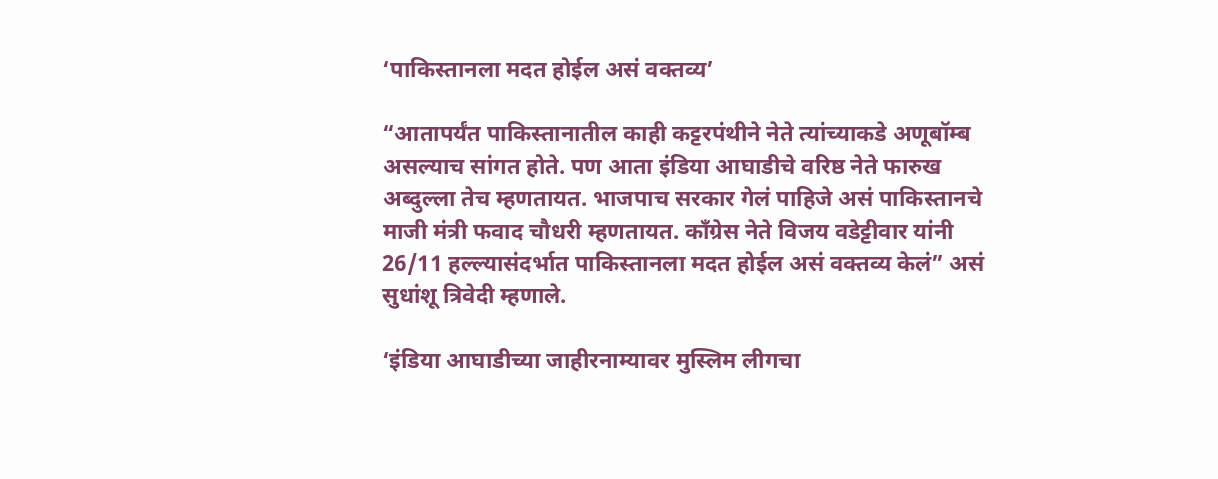‘पाकिस्तानला मदत होईल असं वक्तव्य’

“आतापर्यंत पाकिस्तानातील काही कट्टरपंथीने नेते त्यांच्याकडे अणूबॉम्ब असल्याच सांगत होते. पण आता इंडिया आघाडीचे वरिष्ठ नेते फारुख अब्दुल्ला तेच म्हणतायत. भाजपाच सरकार गेलं पाहिजे असं पाकिस्तानचे माजी मंत्री फवाद चौधरी म्हणतायत. काँग्रेस नेते विजय वडेट्टीवार यांनी 26/11 हल्ल्यासंदर्भात पाकिस्तानला मदत होईल असं वक्तव्य केलं” असं सुधांशू त्रिवेदी म्हणाले.

‘इंडिया आघाडीच्या जाहीरनाम्यावर मुस्लिम लीगचा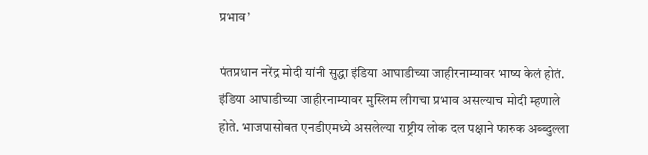प्रभाव’

पंतप्रधान नरेंद्र मोदी यांनी सुद्धा इंडिया आघाडीच्या जाहीरनाम्यावर भाष्य केलं होतं. इंडिया आघाडीच्या जाहीरनाम्यावर मुस्लिम लीगचा प्रभाव असल्याच मोदी म्हणाले होते. भाजपासोबत एनडीएमध्ये असलेल्या राष्ट्रीय लोक दल पक्षाने फारुक अब्ब्दुल्ला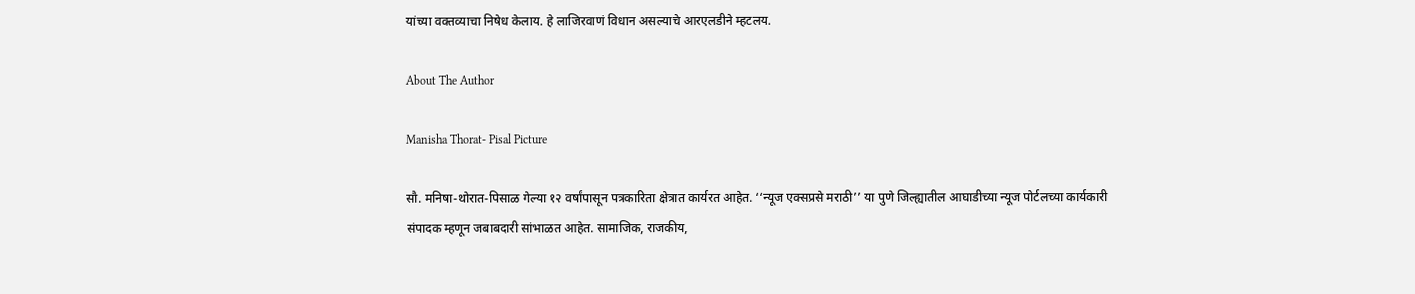यांच्या वक्तव्याचा निषेध केलाय. हे लाजिरवाणं विधान असल्याचे आरएलडीने म्हटलय.

About The Author

Manisha Thorat- Pisal Picture

सौ. मनिषा-थोरात-पिसाळ गेल्या १२ वर्षांपासून पत्रकारिता क्षेत्रात कार्यरत आहेत. ‘‘न्यूज एक्सप्रसे मराठी’’ या पुणे जिल्ह्यातील आघाडीच्या न्यूज पोर्टलच्या कार्यकारी संपादक म्हणून जबाबदारी सांभाळत आहेत. सामाजिक, राजकीय,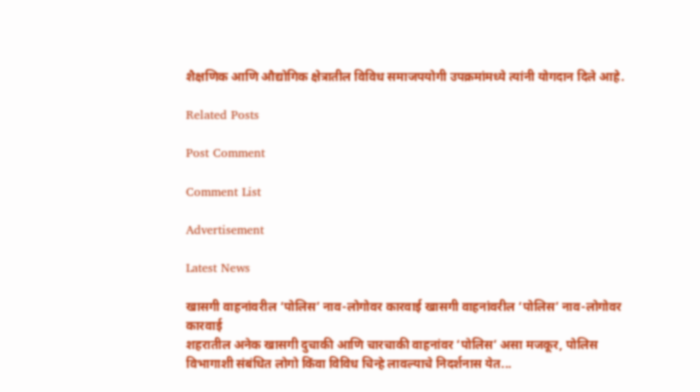शैक्षणिक आणि औद्योगिक क्षेत्रातील विविध समाजपयोगी उपक्रमांमध्ये त्यांनी योगदान दिले आहे.

Related Posts

Post Comment

Comment List

Advertisement

Latest News

खासगी वाहनांवरील ‘पोलिस’ नाव-लोगोवर कारवाई खासगी वाहनांवरील ‘पोलिस’ नाव-लोगोवर कारवाई
शहरातील अनेक खासगी दुचाकी आणि चारचाकी वाहनांवर ‘पोलिस’ असा मजकूर, पोलिस विभागाशी संबंधित लोगो किंवा विविध चिन्हे लावल्याचे निदर्शनास येत...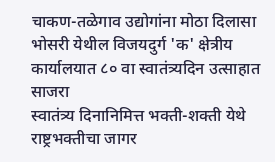चाकण-तळेगाव उद्योगांना मोठा दिलासा
भोसरी येथील विजयदुर्ग 'क' क्षेत्रीय कार्यालयात ८० वा स्वातंत्र्यदिन उत्साहात साजरा
स्वातंत्र्य दिनानिमित्त भक्ती-शक्ती येथे राष्ट्रभक्तीचा जागर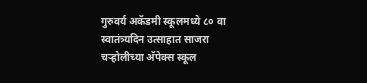गुरुवर्य अकॅडमी स्कूलमध्ये ८० वा स्वातंत्र्यदिन उत्साहात साजरा
चऱ्होलीच्या अ‍ॅपेक्स स्कूल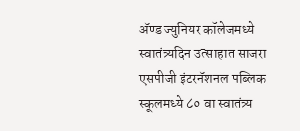अ‍ॅण्ड ज्युनियर कॉलेजमध्ये स्वातंत्र्यदिन उत्साहात साजरा
एसपीजी इंटरनॅशनल पब्लिक स्कूलमध्ये ८० वा स्वातंत्र्य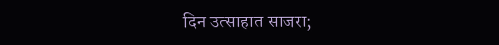दिन उत्साहात साजरा;